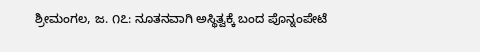ಶ್ರೀಮಂಗಲ, ಜ. ೧೭: ನೂತನವಾಗಿ ಅಸ್ಥಿತ್ವಕ್ಕೆ ಬಂದ ಪೊನ್ನಂಪೇಟೆ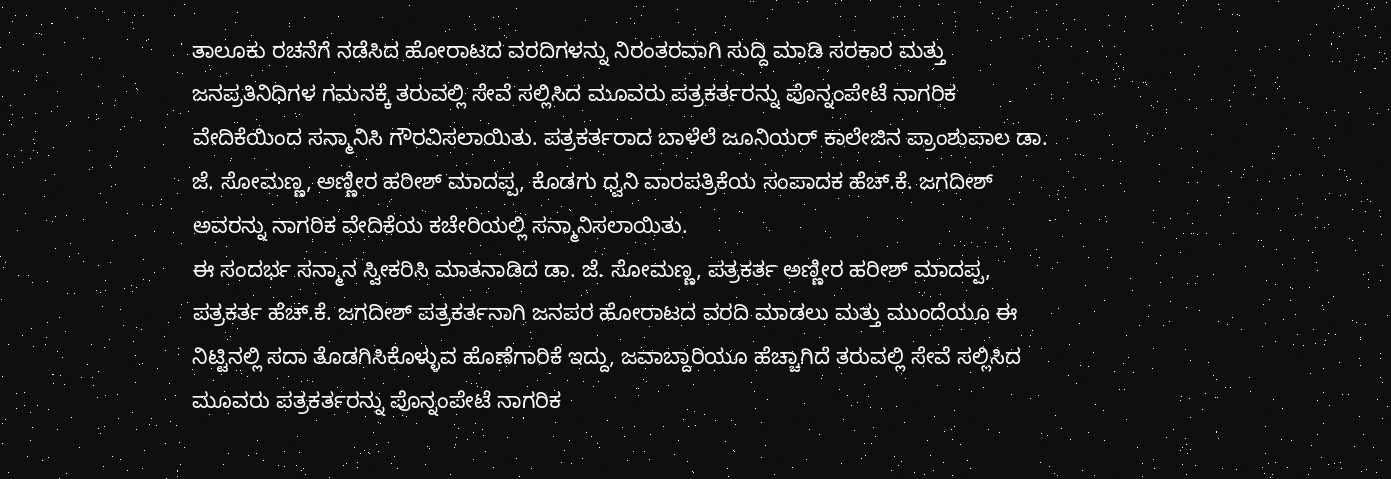ತಾಲೂಕು ರಚನೆಗೆ ನಡೆಸಿದ ಹೋರಾಟದ ವರದಿಗಳನ್ನು ನಿರಂತರವಾಗಿ ಸುದ್ದಿ ಮಾಡಿ ಸರಕಾರ ಮತ್ತು ಜನಪ್ರತಿನಿಧಿಗಳ ಗಮನಕ್ಕೆ ತರುವಲ್ಲಿ ಸೇವೆ ಸಲ್ಲಿಸಿದ ಮೂವರು ಪತ್ರಕರ್ತರನ್ನು ಪೊನ್ನಂಪೇಟೆ ನಾಗರಿಕ ವೇದಿಕೆಯಿಂದ ಸನ್ಮಾನಿಸಿ ಗೌರವಿಸಲಾಯಿತು. ಪತ್ರಕರ್ತರಾದ ಬಾಳೆಲೆ ಜೂನಿಯರ್ ಕಾಲೇಜಿನ ಪ್ರಾಂಶುಪಾಲ ಡಾ. ಜೆ. ಸೋಮಣ್ಣ, ಅಣ್ಣೀರ ಹರೀಶ್ ಮಾದಪ್ಪ, ಕೊಡಗು ಧ್ವನಿ ವಾರಪತ್ರಿಕೆಯ ಸಂಪಾದಕ ಹೆಚ್.ಕೆ. ಜಗದೀಶ್ ಅವರನ್ನು ನಾಗರಿಕ ವೇದಿಕೆಯ ಕಚೇರಿಯಲ್ಲಿ ಸನ್ಮಾನಿಸಲಾಯಿತು.
ಈ ಸಂದರ್ಭ ಸನ್ಮಾನ ಸ್ವೀಕರಿಸಿ ಮಾತನಾಡಿದ ಡಾ. ಜೆ. ಸೋಮಣ್ಣ, ಪತ್ರಕರ್ತ ಅಣ್ಣೀರ ಹರೀಶ್ ಮಾದಪ್ಪ, ಪತ್ರಕರ್ತ ಹೆಚ್.ಕೆ. ಜಗದೀಶ್ ಪತ್ರಕರ್ತನಾಗಿ ಜನಪರ ಹೋರಾಟದ ವರದಿ ಮಾಡಲು ಮತ್ತು ಮುಂದೆಯೂ ಈ ನಿಟ್ಟಿನಲ್ಲಿ ಸದಾ ತೊಡಗಿಸಿಕೊಳ್ಳುವ ಹೊಣೆಗಾರಿಕೆ ಇದ್ದು, ಜವಾಬ್ದಾರಿಯೂ ಹೆಚ್ಚಾಗಿದೆ ತರುವಲ್ಲಿ ಸೇವೆ ಸಲ್ಲಿಸಿದ ಮೂವರು ಪತ್ರಕರ್ತರನ್ನು ಪೊನ್ನಂಪೇಟೆ ನಾಗರಿಕ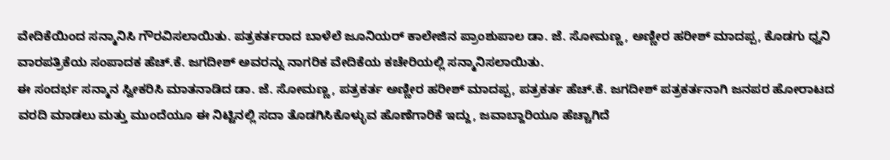ವೇದಿಕೆಯಿಂದ ಸನ್ಮಾನಿಸಿ ಗೌರವಿಸಲಾಯಿತು. ಪತ್ರಕರ್ತರಾದ ಬಾಳೆಲೆ ಜೂನಿಯರ್ ಕಾಲೇಜಿನ ಪ್ರಾಂಶುಪಾಲ ಡಾ. ಜೆ. ಸೋಮಣ್ಣ, ಅಣ್ಣೀರ ಹರೀಶ್ ಮಾದಪ್ಪ, ಕೊಡಗು ಧ್ವನಿ ವಾರಪತ್ರಿಕೆಯ ಸಂಪಾದಕ ಹೆಚ್.ಕೆ. ಜಗದೀಶ್ ಅವರನ್ನು ನಾಗರಿಕ ವೇದಿಕೆಯ ಕಚೇರಿಯಲ್ಲಿ ಸನ್ಮಾನಿಸಲಾಯಿತು.
ಈ ಸಂದರ್ಭ ಸನ್ಮಾನ ಸ್ವೀಕರಿಸಿ ಮಾತನಾಡಿದ ಡಾ. ಜೆ. ಸೋಮಣ್ಣ, ಪತ್ರಕರ್ತ ಅಣ್ಣೀರ ಹರೀಶ್ ಮಾದಪ್ಪ, ಪತ್ರಕರ್ತ ಹೆಚ್.ಕೆ. ಜಗದೀಶ್ ಪತ್ರಕರ್ತನಾಗಿ ಜನಪರ ಹೋರಾಟದ ವರದಿ ಮಾಡಲು ಮತ್ತು ಮುಂದೆಯೂ ಈ ನಿಟ್ಟಿನಲ್ಲಿ ಸದಾ ತೊಡಗಿಸಿಕೊಳ್ಳುವ ಹೊಣೆಗಾರಿಕೆ ಇದ್ದು, ಜವಾಬ್ದಾರಿಯೂ ಹೆಚ್ಚಾಗಿದೆ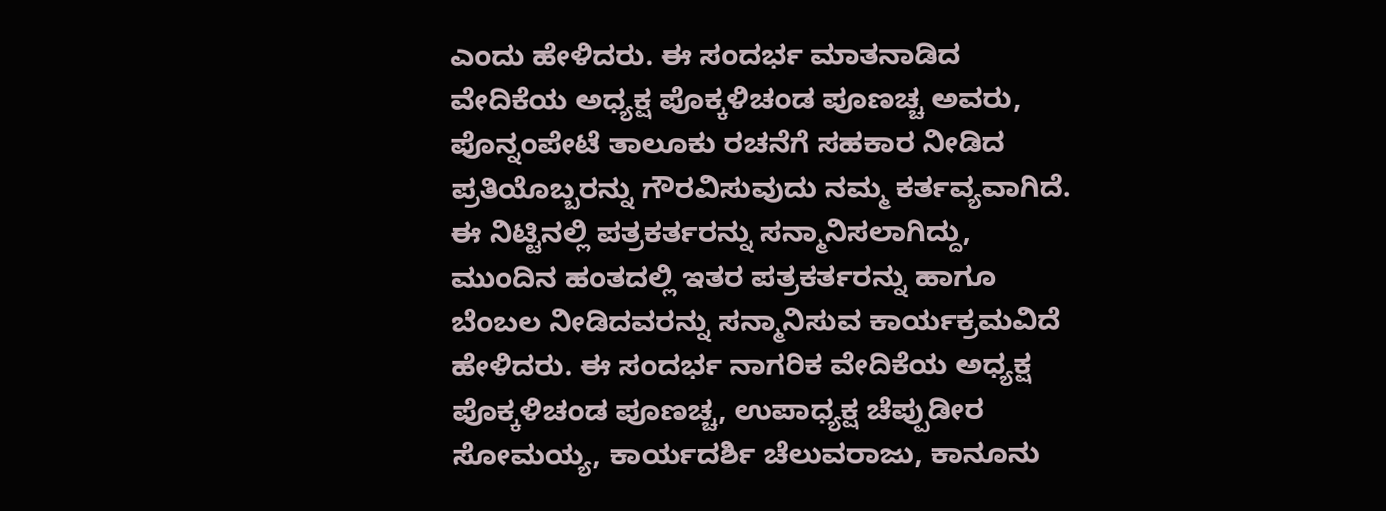ಎಂದು ಹೇಳಿದರು. ಈ ಸಂದರ್ಭ ಮಾತನಾಡಿದ ವೇದಿಕೆಯ ಅಧ್ಯಕ್ಷ ಪೊಕ್ಕಳಿಚಂಡ ಪೂಣಚ್ಚ ಅವರು, ಪೊನ್ನಂಪೇಟೆ ತಾಲೂಕು ರಚನೆಗೆ ಸಹಕಾರ ನೀಡಿದ ಪ್ರತಿಯೊಬ್ಬರನ್ನು ಗೌರವಿಸುವುದು ನಮ್ಮ ಕರ್ತವ್ಯವಾಗಿದೆ. ಈ ನಿಟ್ಟಿನಲ್ಲಿ ಪತ್ರಕರ್ತರನ್ನು ಸನ್ಮಾನಿಸಲಾಗಿದ್ದು, ಮುಂದಿನ ಹಂತದಲ್ಲಿ ಇತರ ಪತ್ರಕರ್ತರನ್ನು ಹಾಗೂ ಬೆಂಬಲ ನೀಡಿದವರನ್ನು ಸನ್ಮಾನಿಸುವ ಕಾರ್ಯಕ್ರಮವಿದೆ ಹೇಳಿದರು. ಈ ಸಂದರ್ಭ ನಾಗರಿಕ ವೇದಿಕೆಯ ಅಧ್ಯಕ್ಷ ಪೊಕ್ಕಳಿಚಂಡ ಪೂಣಚ್ಚ, ಉಪಾಧ್ಯಕ್ಷ ಚೆಪ್ಪುಡೀರ ಸೋಮಯ್ಯ, ಕಾರ್ಯದರ್ಶಿ ಚೆಲುವರಾಜು, ಕಾನೂನು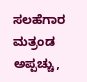ಸಲಹೆಗಾರ ಮತ್ರಂಡ ಅಪ್ಪಚ್ಚು,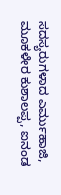ಸದಸ್ಯರುಗಳಾದ ಎರ್ಮುಹಾಜಿ, ಮೂಕಳೇರ ಕುಶಾಲಪ್ಪ, ಐನಂಡ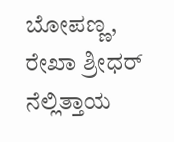ಬೋಪಣ್ಣ, ರೇಖಾ ಶ್ರೀಧರ್ ನೆಲ್ಲಿತ್ತಾಯ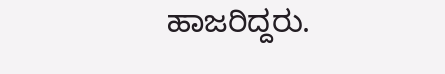ಹಾಜರಿದ್ದರು.